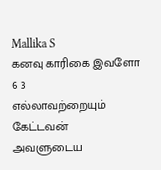Mallika S
கனவு காரிகை இவளோ 6 3
எல்லாவற்றையும் கேட்டவன் அவளுடைய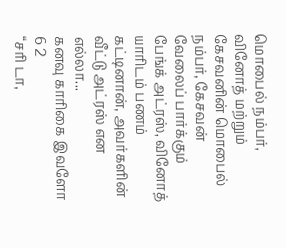மொபைல் நம்பர், வினோத் மற்றும் கேசவனின் மொபைல் நம்பர், கேசவன் வேலைப் பார்க்கும் பேங்க் அட்ரஸ், வினோத் யாரிடம் பணம் கட்டினான், அவர்களின் வீட்டு அட்ரஸ் என எல்லா...
கனவு காரிகை இவளோ 6 2
“சரி டா,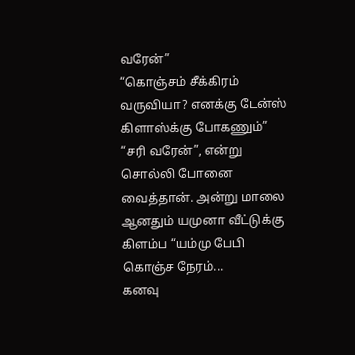வரேன்”
“கொஞ்சம் சீக்கிரம் வருவியா? எனக்கு டேன்ஸ் கிளாஸ்க்கு போகணும்”
“சரி வரேன்”, என்று சொல்லி போனை வைத்தான். அன்று மாலை ஆனதும் யமுனா வீட்டுக்கு கிளம்ப “யம்மு பேபி கொஞ்ச நேரம்...
கனவு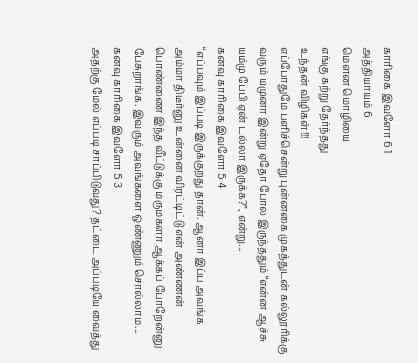காரிகை இவளோ 6 1
அத்தியாயம் 6
மௌன மொழியை
எங்கு கற்று தேர்ந்தது
உந்தன் விழிகள்!!!
எப்போதுமே பளிச்சென்று புன்னகை முகத்துடன் கல்லூரிக்கு வரும் யமுனா இன்று ஏதோ போல இருந்ததும் “என்ன ஆச்சு யம்மு பேபி ஏன் டல்லா இருக்க?”, என்று...
கனவு காரிகை இவளோ 5 4
“எப்பவும் இப்படி இருக்குறது தான். ஆனா இப்ப அவங்க அம்மா திடீர்னு உன்னை விரட்டிட்டு என் அண்ணன் பொண்ணை இந்த வீட்டுக்கு மருமகளா ஆக்கப் போறேன்னு பேசுறாங்க. இவரும் அவங்களை ஒண்ணும் சொல்லாம...
கனவு காரிகை இவளோ 5 3
அதற்கு மேல் எப்படி சாப்பிடுவது? தட்டை அப்படியே வைத்து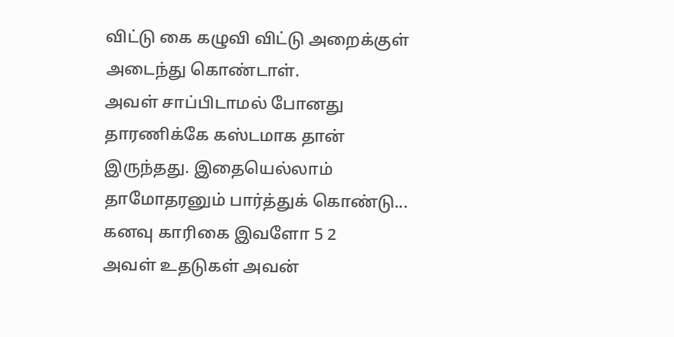விட்டு கை கழுவி விட்டு அறைக்குள் அடைந்து கொண்டாள்.
அவள் சாப்பிடாமல் போனது தாரணிக்கே கஸ்டமாக தான் இருந்தது. இதையெல்லாம் தாமோதரனும் பார்த்துக் கொண்டு...
கனவு காரிகை இவளோ 5 2
அவள் உதடுகள் அவன்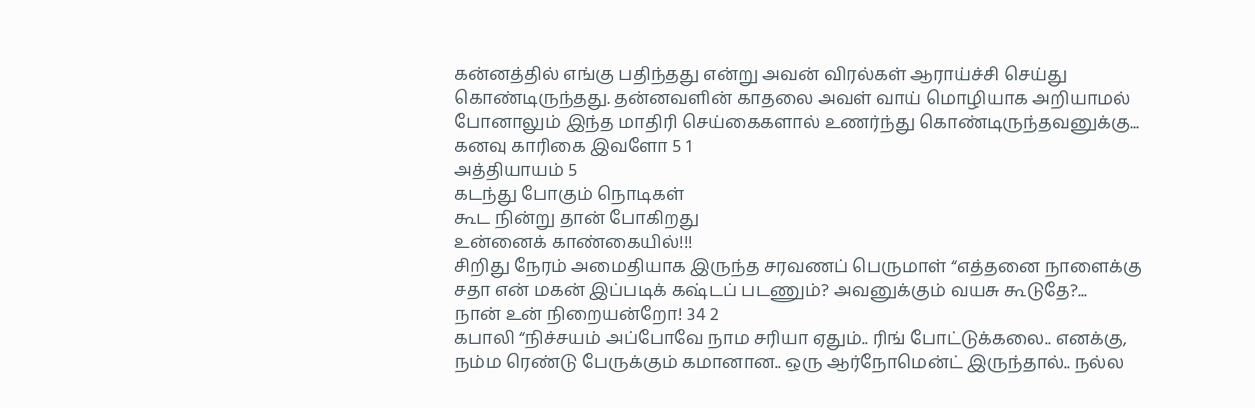கன்னத்தில் எங்கு பதிந்தது என்று அவன் விரல்கள் ஆராய்ச்சி செய்து கொண்டிருந்தது. தன்னவளின் காதலை அவள் வாய் மொழியாக அறியாமல் போனாலும் இந்த மாதிரி செய்கைகளால் உணர்ந்து கொண்டிருந்தவனுக்கு...
கனவு காரிகை இவளோ 5 1
அத்தியாயம் 5
கடந்து போகும் நொடிகள்
கூட நின்று தான் போகிறது
உன்னைக் காண்கையில்!!!
சிறிது நேரம் அமைதியாக இருந்த சரவணப் பெருமாள் “எத்தனை நாளைக்கு சதா என் மகன் இப்படிக் கஷ்டப் படணும்? அவனுக்கும் வயசு கூடுதே?...
நான் உன் நிறையன்றோ! 34 2
கபாலி “நிச்சயம் அப்போவே நாம சரியா ஏதும்.. ரிங் போட்டுக்கலை.. எனக்கு, நம்ம ரெண்டு பேருக்கும் கமானான.. ஒரு ஆர்நோமென்ட் இருந்தால்.. நல்ல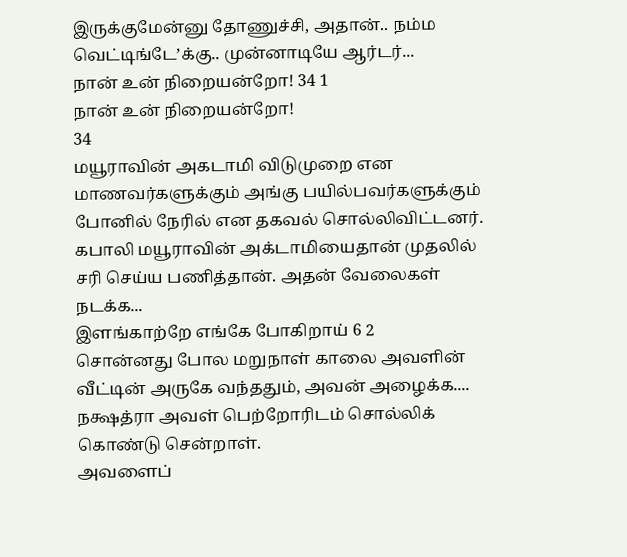இருக்குமேன்னு தோணுச்சி, அதான்.. நம்ம வெட்டிங்டே’க்கு.. முன்னாடியே ஆர்டர்...
நான் உன் நிறையன்றோ! 34 1
நான் உன் நிறையன்றோ!
34
மயூராவின் அகடாமி விடுமுறை என மாணவர்களுக்கும் அங்கு பயில்பவர்களுக்கும் போனில் நேரில் என தகவல் சொல்லிவிட்டனர். கபாலி மயூராவின் அக்டாமியைதான் முதலில் சரி செய்ய பணித்தான். அதன் வேலைகள் நடக்க...
இளங்காற்றே எங்கே போகிறாய் 6 2
சொன்னது போல மறுநாள் காலை அவளின் வீட்டின் அருகே வந்ததும், அவன் அழைக்க.... நக்ஷத்ரா அவள் பெற்றோரிடம் சொல்லிக் கொண்டு சென்றாள்.
அவளைப்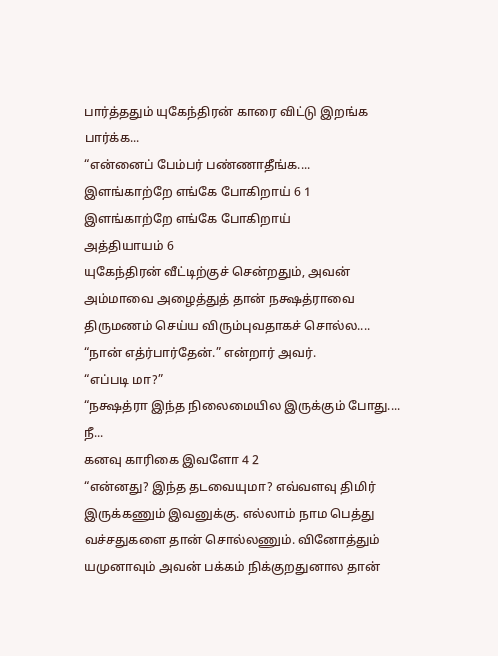பார்த்ததும் யுகேந்திரன் காரை விட்டு இறங்க பார்க்க...
“என்னைப் பேம்பர் பண்ணாதீங்க....
இளங்காற்றே எங்கே போகிறாய் 6 1
இளங்காற்றே எங்கே போகிறாய்
அத்தியாயம் 6
யுகேந்திரன் வீட்டிற்குச் சென்றதும், அவன் அம்மாவை அழைத்துத் தான் நக்ஷத்ராவை திருமணம் செய்ய விரும்புவதாகச் சொல்ல....
“நான் எத்ர்பார்தேன்.” என்றார் அவர்.
“எப்படி மா?”
“நக்ஷத்ரா இந்த நிலைமையில இருக்கும் போது.... நீ...
கனவு காரிகை இவளோ 4 2
“என்னது? இந்த தடவையுமா? எவ்வளவு திமிர் இருக்கணும் இவனுக்கு. எல்லாம் நாம பெத்து வச்சதுகளை தான் சொல்லணும். வினோத்தும் யமுனாவும் அவன் பக்கம் நிக்குறதுனால தான்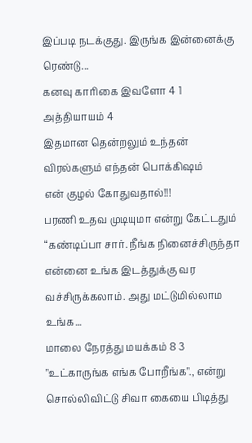இப்படி நடக்குது. இருங்க இன்னைக்கு ரெண்டு...
கனவு காரிகை இவளோ 4 1
அத்தியாயம் 4
இதமான தென்றலும் உந்தன்
விரல்களும் எந்தன் பொக்கிஷம்
என் குழல் கோதுவதால்!!!
பரணி உதவ முடியுமா என்று கேட்டதும் “கண்டிப்பா சார். நீங்க நினைச்சிருந்தா என்னை உங்க இடத்துக்கு வர வச்சிருக்கலாம். அது மட்டுமில்லாம உங்க...
மாலை நேரத்து மயக்கம் 8 3
"உட்காருங்க எங்க போறீங்க"., என்று சொல்லிவிட்டு சிவா கையை பிடித்து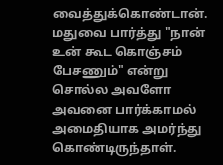வைத்துக்கொண்டான்.
மதுவை பார்த்து "நான் உன் கூட கொஞ்சம் பேசணும்" என்று சொல்ல அவளோ அவனை பார்க்காமல் அமைதியாக அமர்ந்து கொண்டிருந்தாள்.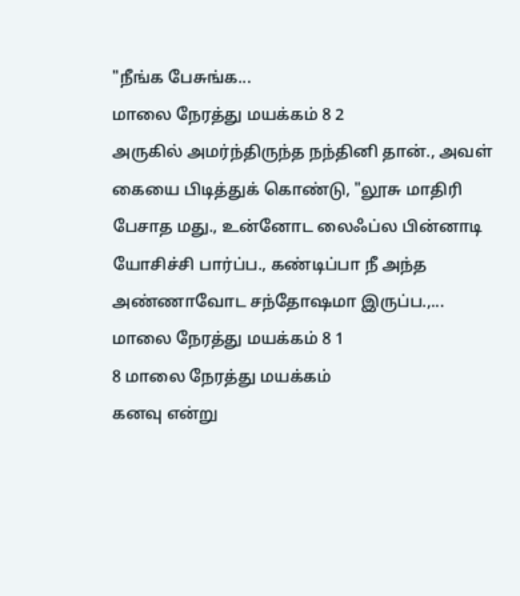"நீங்க பேசுங்க...
மாலை நேரத்து மயக்கம் 8 2
அருகில் அமர்ந்திருந்த நந்தினி தான்., அவள் கையை பிடித்துக் கொண்டு, "லூசு மாதிரி பேசாத மது., உன்னோட லைஃப்ல பின்னாடி யோசிச்சி பார்ப்ப., கண்டிப்பா நீ அந்த அண்ணாவோட சந்தோஷமா இருப்ப.,...
மாலை நேரத்து மயக்கம் 8 1
8 மாலை நேரத்து மயக்கம்
கனவு என்று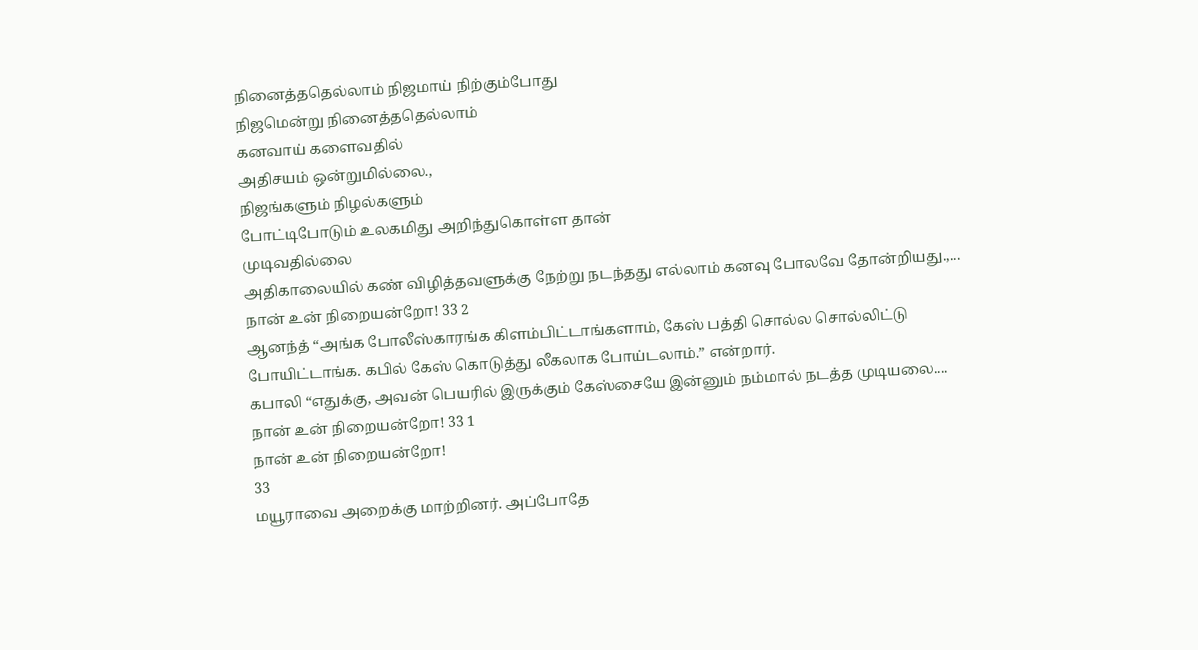நினைத்ததெல்லாம் நிஜமாய் நிற்கும்போது
நிஜமென்று நினைத்ததெல்லாம்
கனவாய் களைவதில்
அதிசயம் ஒன்றுமில்லை.,
நிஜங்களும் நிழல்களும்
போட்டிபோடும் உலகமிது அறிந்துகொள்ள தான்
முடிவதில்லை
அதிகாலையில் கண் விழித்தவளுக்கு நேற்று நடந்தது எல்லாம் கனவு போலவே தோன்றியது.,...
நான் உன் நிறையன்றோ! 33 2
ஆனந்த் “அங்க போலீஸ்காரங்க கிளம்பிட்டாங்களாம், கேஸ் பத்தி சொல்ல சொல்லிட்டு போயிட்டாங்க. கபில் கேஸ் கொடுத்து லீகலாக போய்டலாம்.” என்றார்.
கபாலி “எதுக்கு, அவன் பெயரில் இருக்கும் கேஸ்சையே இன்னும் நம்மால் நடத்த முடியலை....
நான் உன் நிறையன்றோ! 33 1
நான் உன் நிறையன்றோ!
33
மயூராவை அறைக்கு மாற்றினர். அப்போதே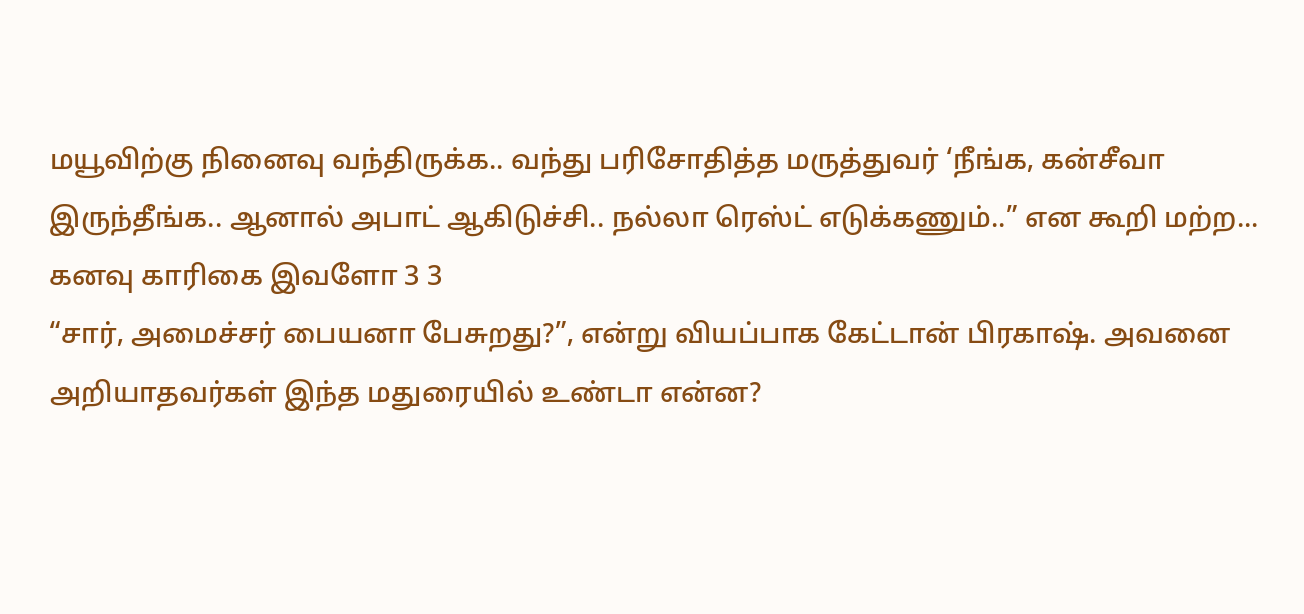மயூவிற்கு நினைவு வந்திருக்க.. வந்து பரிசோதித்த மருத்துவர் ‘நீங்க, கன்சீவா இருந்தீங்க.. ஆனால் அபாட் ஆகிடுச்சி.. நல்லா ரெஸ்ட் எடுக்கணும்..” என கூறி மற்ற...
கனவு காரிகை இவளோ 3 3
“சார், அமைச்சர் பையனா பேசுறது?”, என்று வியப்பாக கேட்டான் பிரகாஷ். அவனை அறியாதவர்கள் இந்த மதுரையில் உண்டா என்ன?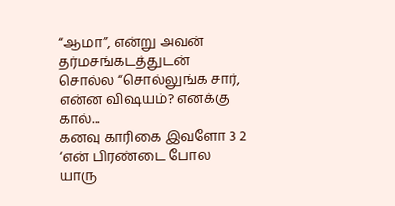“ஆமா”, என்று அவன் தர்மசங்கடத்துடன் சொல்ல “சொல்லுங்க சார், என்ன விஷயம்? எனக்கு கால்...
கனவு காரிகை இவளோ 3 2
‘என் பிரண்டை போல யாரு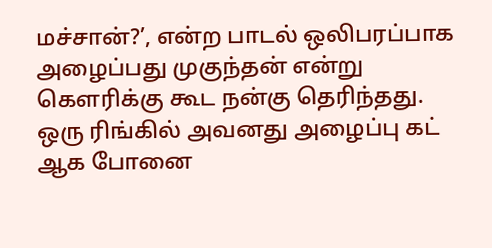மச்சான்?’, என்ற பாடல் ஒலிபரப்பாக அழைப்பது முகுந்தன் என்று கௌரிக்கு கூட நன்கு தெரிந்தது.
ஒரு ரிங்கில் அவனது அழைப்பு கட் ஆக போனை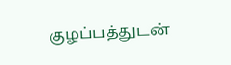குழப்பத்துடன்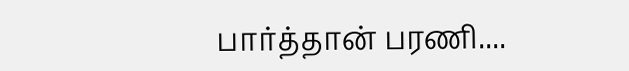பார்த்தான் பரணி....